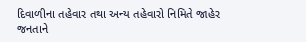દિવાળીના તહેવાર તથા અન્ય તહેવારો નિમિતે જાહેર જનતાને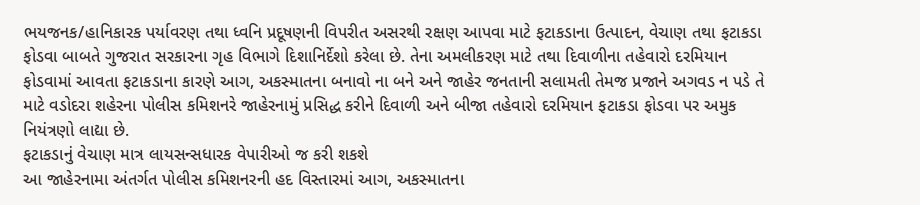ભયજનક/હાનિકારક પર્યાવરણ તથા ધ્વનિ પ્રદૂષણની વિપરીત અસરથી રક્ષણ આપવા માટે ફટાકડાના ઉત્પાદન, વેચાણ તથા ફટાકડા ફોડવા બાબતે ગુજરાત સરકારના ગૃહ વિભાગે દિશાનિર્દેશો કરેલા છે. તેના અમલીકરણ માટે તથા દિવાળીના તહેવારો દરમિયાન ફોડવામાં આવતા ફટાકડાના કારણે આગ, અકસ્માતના બનાવો ના બને અને જાહેર જનતાની સલામતી તેમજ પ્રજાને અગવડ ન પડે તે માટે વડોદરા શહેરના પોલીસ કમિશનરે જાહેરનામું પ્રસિદ્ધ કરીને દિવાળી અને બીજા તહેવારો દરમિયાન ફટાકડા ફોડવા પર અમુક નિયંત્રણો લાદ્યા છે.
ફટાકડાનું વેચાણ માત્ર લાયસન્સધારક વેપારીઓ જ કરી શકશે
આ જાહેરનામા અંતર્ગત પોલીસ કમિશનરની હદ વિસ્તારમાં આગ, અકસ્માતના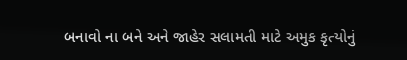બનાવો ના બને અને જાહેર સલામતી માટે અમુક કૃત્યોનું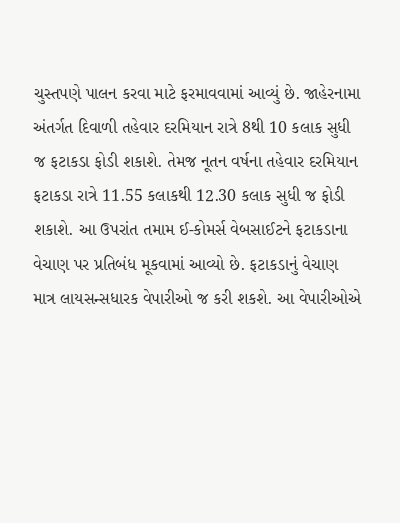ચુસ્તપણે પાલન કરવા માટે ફરમાવવામાં આવ્યું છે. જાહેરનામા અંતર્ગત દિવાળી તહેવાર દરમિયાન રાત્રે 8થી 10 કલાક સુધી જ ફટાકડા ફોડી શકાશે. તેમજ નૂતન વર્ષના તહેવાર દરમિયાન ફટાકડા રાત્રે 11.55 કલાકથી 12.30 કલાક સુધી જ ફોડી શકાશે. આ ઉપરાંત તમામ ઈ-કોમર્સ વેબસાઈટને ફટાકડાના વેચાણ પર પ્રતિબંધ મૂકવામાં આવ્યો છે. ફટાકડાનું વેચાણ માત્ર લાયસન્સધારક વેપારીઓ જ કરી શકશે. આ વેપારીઓએ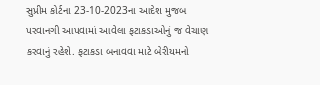સુપ્રીમ કોર્ટના 23-10-2023ના આદેશ મુજબ પરવાનગી આપવામાં આવેલા ફટાકડાઓનું જ વેચાણ કરવાનું રહેશે. ફટાકડા બનાવવા માટે બેરીયમનો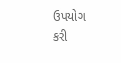ઉપયોગ કરી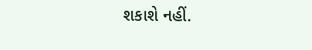શકાશે નહીં.